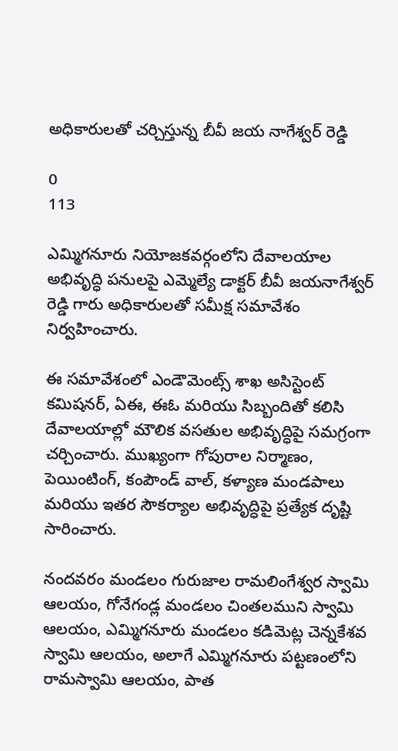అధికారులతో చర్చిస్తున్న బీవీ జయ నాగేశ్వర్ రెడ్డి

0
113

ఎమ్మిగనూరు నియోజకవర్గంలోని దేవాలయాల అభివృద్ధి పనులపై ఎమ్మెల్యే డాక్టర్ బీవీ జయనాగేశ్వర్ రెడ్డి గారు అధికారులతో సమీక్ష సమావేశం నిర్వహించారు.

ఈ సమావేశంలో ఎండౌమెంట్స్ శాఖ అసిస్టెంట్ కమిషనర్, ఏఈ, ఈఓ మరియు సిబ్బందితో కలిసి దేవాలయాల్లో మౌలిక వసతుల అభివృద్ధిపై సమగ్రంగా చర్చించారు. ముఖ్యంగా గోపురాల నిర్మాణం, పెయింటింగ్, కంపౌండ్ వాల్, కళ్యాణ మండపాలు మరియు ఇతర సౌకర్యాల అభివృద్ధిపై ప్రత్యేక దృష్టి సారించారు.

నందవరం మండలం గురుజాల రామలింగేశ్వర స్వామి ఆలయం, గోనేగండ్ల మండలం చింతలముని స్వామి ఆలయం, ఎమ్మిగనూరు మండలం కడిమెట్ల చెన్నకేశవ స్వామి ఆలయం, అలాగే ఎమ్మిగనూరు పట్టణంలోని రామస్వామి ఆలయం, పాత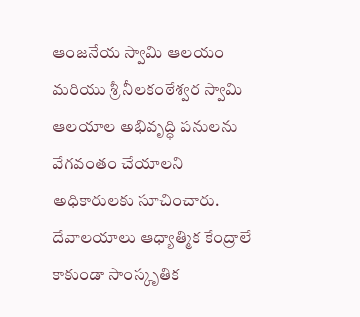ఆంజనేయ స్వామి ఆలయం మరియు శ్రీ నీలకంఠేశ్వర స్వామి ఆలయాల అభివృద్ధి పనులను వేగవంతం చేయాలని అధికారులకు సూచించారు. దేవాలయాలు ఆధ్యాత్మిక కేంద్రాలే కాకుండా సాంస్కృతిక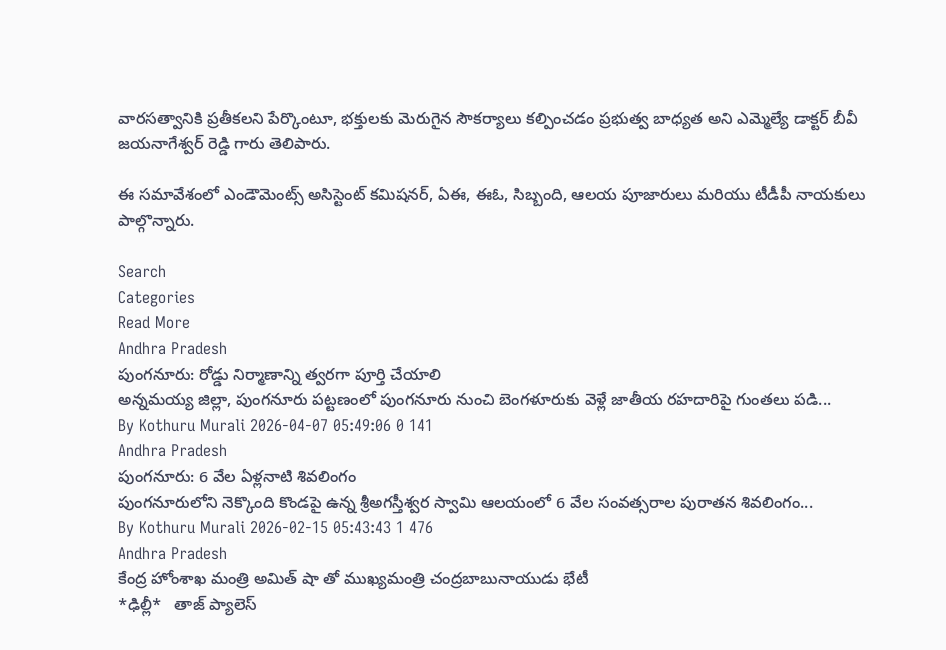వారసత్వానికి ప్రతీకలని పేర్కొంటూ, భక్తులకు మెరుగైన సౌకర్యాలు కల్పించడం ప్రభుత్వ బాధ్యత అని ఎమ్మెల్యే డాక్టర్ బీవీ జయనాగేశ్వర్ రెడ్డి గారు తెలిపారు.

ఈ సమావేశంలో ఎండౌమెంట్స్ అసిస్టెంట్ కమిషనర్, ఏఈ, ఈఓ, సిబ్బంది, ఆలయ పూజారులు మరియు టీడీపీ నాయకులు పాల్గొన్నారు.

Search
Categories
Read More
Andhra Pradesh
పుంగనూరు: రోడ్డు నిర్మాణాన్ని త్వరగా పూర్తి చేయాలి
అన్నమయ్య జిల్లా, పుంగనూరు పట్టణంలో పుంగనూరు నుంచి బెంగళూరుకు వెళ్లే జాతీయ రహదారిపై గుంతలు పడి...
By Kothuru Murali 2026-04-07 05:49:06 0 141
Andhra Pradesh
పుంగనూరు: 6 వేల ఏళ్లనాటి శివలింగం
పుంగనూరులోని నెక్కొంది కొండపై ఉన్న శ్రీఅగస్తీశ్వర స్వామి ఆలయంలో 6 వేల సంవత్సరాల పురాతన శివలింగం...
By Kothuru Murali 2026-02-15 05:43:43 1 476
Andhra Pradesh
కేంద్ర హోంశాఖ మంత్రి అమిత్ షా తో ముఖ్యమంత్రి చంద్రబాబునాయుడు భేటీ
*ఢిల్లీ*   తాజ్ ప్యాలెస్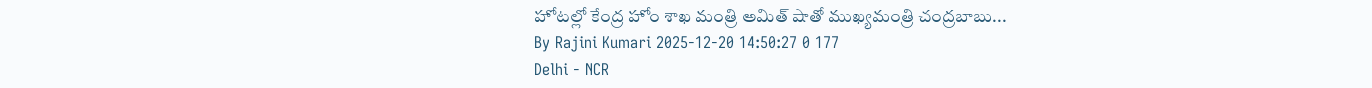హోటల్లో కేంద్ర హోం శాఖ మంత్రి అమిత్ షాతో ముఖ్యమంత్రి చంద్రబాబు...
By Rajini Kumari 2025-12-20 14:50:27 0 177
Delhi - NCR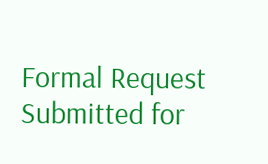Formal Request Submitted for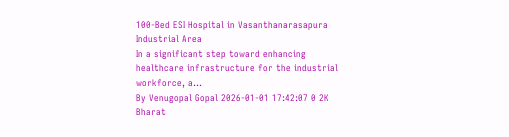100-Bed ESI Hospital in Vasanthanarasapura Industrial Area
In a significant step toward enhancing healthcare infrastructure for the industrial workforce, a...
By Venugopal Gopal 2026-01-01 17:42:07 0 2K
Bharat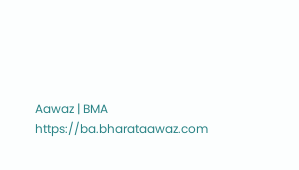Aawaz | BMA https://ba.bharataawaz.com